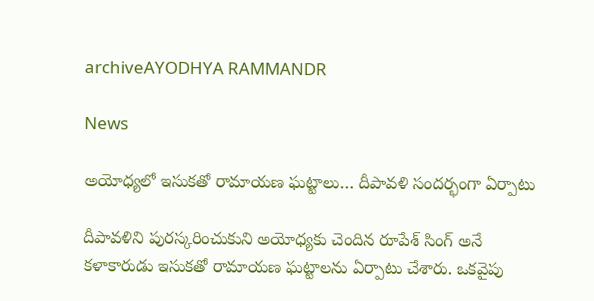archiveAYODHYA RAMMANDR

News

అయోధ్యలో ఇసుకతో రామాయణ ఘట్టాలు… దీపావళి సందర్భంగా ఏర్పాటు

దీపావళిని పురస్కరించుకుని అయోధ్యకు చెందిన రూపేశ్ సింగ్ అనే కళాకారుడు ఇసుకతో రామాయణ ఘట్టాలను ఏర్పాటు చేశారు. ఒకవైపు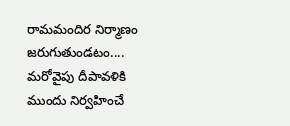రామమందిర నిర్మాణం జరుగుతుండటం.... మరోవైపు దీపావళికి ముందు నిర్వహించే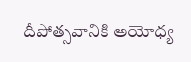దీపోత్సవానికి అయోధ్య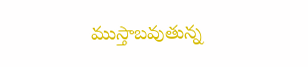ముస్తాబవుతున్న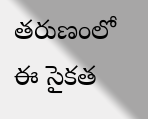తరుణంలో ఈ సైకత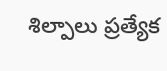శిల్పాలు ప్రత్యేక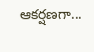ఆకర్షణగా...